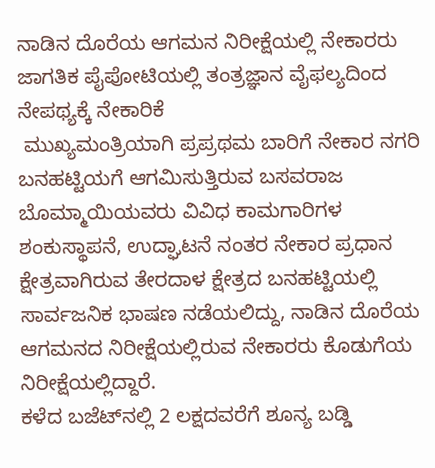ನಾಡಿನ ದೊರೆಯ ಆಗಮನ ನಿರೀಕ್ಷೆಯಲ್ಲಿ ನೇಕಾರರು
ಜಾಗತಿಕ ಪೈಪೋಟಿಯಲ್ಲಿ ತಂತ್ರಜ್ಞಾನ ವೈಫಲ್ಯದಿಂದ ನೇಪಥ್ಯಕ್ಕೆ ನೇಕಾರಿಕೆ
 ಮುಖ್ಯಮಂತ್ರಿಯಾಗಿ ಪ್ರಪ್ರಥಮ ಬಾರಿಗೆ ನೇಕಾರ ನಗರಿ ಬನಹಟ್ಟಿಯಗೆ ಆಗಮಿಸುತ್ತಿರುವ ಬಸವರಾಜ ಬೊಮ್ಮಾಯಿಯವರು ವಿವಿಧ ಕಾಮಗಾರಿಗಳ ಶಂಕುಸ್ಥಾಪನೆ, ಉದ್ಘಾಟನೆ ನಂತರ ನೇಕಾರ ಪ್ರಧಾನ ಕ್ಷೇತ್ರವಾಗಿರುವ ತೇರದಾಳ ಕ್ಷೇತ್ರದ ಬನಹಟ್ಟಿಯಲ್ಲಿ ಸಾರ್ವಜನಿಕ ಭಾಷಣ ನಡೆಯಲಿದ್ದು, ನಾಡಿನ ದೊರೆಯ ಆಗಮನದ ನಿರೀಕ್ಷೆಯಲ್ಲಿರುವ ನೇಕಾರರು ಕೊಡುಗೆಯ ನಿರೀಕ್ಷೆಯಲ್ಲಿದ್ದಾರೆ.
ಕಳೆದ ಬಜೆಟ್‌ನಲ್ಲಿ 2 ಲಕ್ಷದವರೆಗೆ ಶೂನ್ಯ ಬಡ್ಡಿ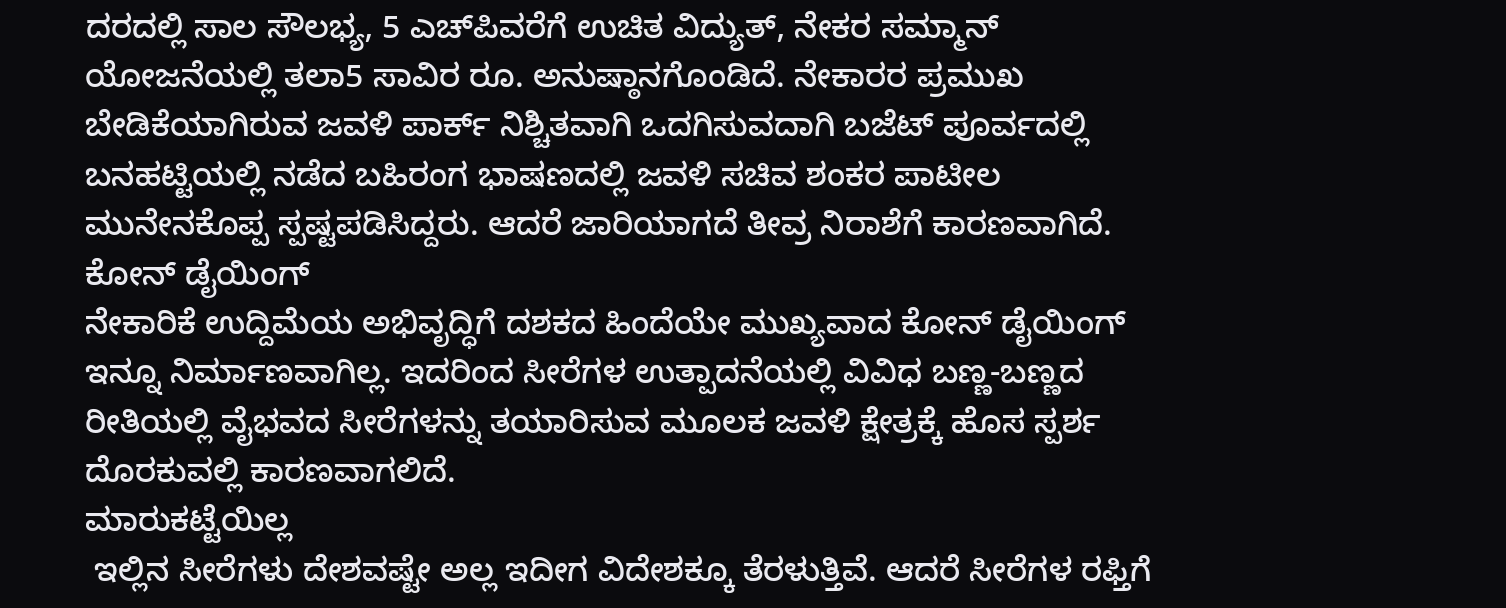ದರದಲ್ಲಿ ಸಾಲ ಸೌಲಭ್ಯ, 5 ಎಚ್‌ಪಿವರೆಗೆ ಉಚಿತ ವಿದ್ಯುತ್, ನೇಕರ ಸಮ್ಮಾನ್ ಯೋಜನೆಯಲ್ಲಿ ತಲಾ5 ಸಾವಿರ ರೂ. ಅನುಷ್ಠಾನಗೊಂಡಿದೆ. ನೇಕಾರರ ಪ್ರಮುಖ ಬೇಡಿಕೆಯಾಗಿರುವ ಜವಳಿ ಪಾರ್ಕ್ ನಿಶ್ಚಿತವಾಗಿ ಒದಗಿಸುವದಾಗಿ ಬಜೆಟ್ ಪೂರ್ವದಲ್ಲಿ ಬನಹಟ್ಟಿಯಲ್ಲಿ ನಡೆದ ಬಹಿರಂಗ ಭಾಷಣದಲ್ಲಿ ಜವಳಿ ಸಚಿವ ಶಂಕರ ಪಾಟೀಲ ಮುನೇನಕೊಪ್ಪ ಸ್ಪಷ್ಟಪಡಿಸಿದ್ದರು. ಆದರೆ ಜಾರಿಯಾಗದೆ ತೀವ್ರ ನಿರಾಶೆಗೆ ಕಾರಣವಾಗಿದೆ.
ಕೋನ್ ಡೈಯಿಂಗ್
ನೇಕಾರಿಕೆ ಉದ್ದಿಮೆಯ ಅಭಿವೃದ್ಧಿಗೆ ದಶಕದ ಹಿಂದೆಯೇ ಮುಖ್ಯವಾದ ಕೋನ್ ಡೈಯಿಂಗ್ ಇನ್ನೂ ನಿರ್ಮಾಣವಾಗಿಲ್ಲ. ಇದರಿಂದ ಸೀರೆಗಳ ಉತ್ಪಾದನೆಯಲ್ಲಿ ವಿವಿಧ ಬಣ್ಣ-ಬಣ್ಣದ ರೀತಿಯಲ್ಲಿ ವೈಭವದ ಸೀರೆಗಳನ್ನು ತಯಾರಿಸುವ ಮೂಲಕ ಜವಳಿ ಕ್ಷೇತ್ರಕ್ಕೆ ಹೊಸ ಸ್ಪರ್ಶ ದೊರಕುವಲ್ಲಿ ಕಾರಣವಾಗಲಿದೆ.
ಮಾರುಕಟ್ಟೆಯಿಲ್ಲ
 ಇಲ್ಲಿನ ಸೀರೆಗಳು ದೇಶವಷ್ಟೇ ಅಲ್ಲ ಇದೀಗ ವಿದೇಶಕ್ಕೂ ತೆರಳುತ್ತಿವೆ. ಆದರೆ ಸೀರೆಗಳ ರಫ್ತಿಗೆ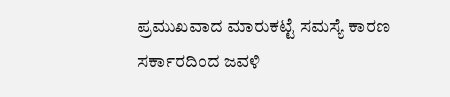ಪ್ರಮುಖವಾದ ಮಾರುಕಟ್ಟೆ ಸಮಸ್ಯೆ ಕಾರಣ ಸರ್ಕಾರದಿಂದ ಜವಳಿ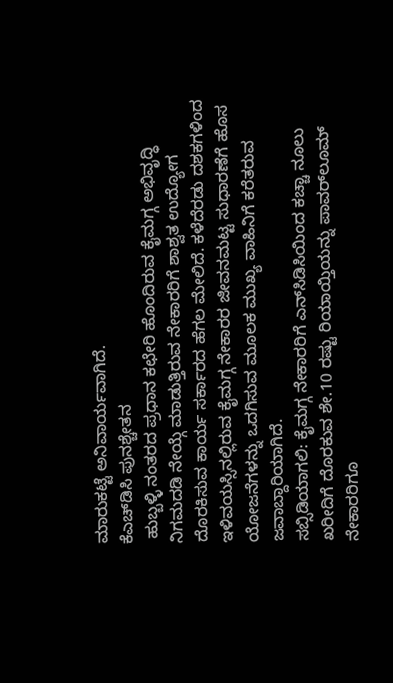ಮಾರುಕಟ್ಟೆ ಅನಿವಾರ್ಯವಾಗಿದೆ.
ಕೆಎಚ್‌ಡಿಸಿ ಪುನಶ್ಚೇತನ
 ಹುಬ್ಬಳ್ಳಿ ನಂತರದ ಪ್ರಧಾನ ಕಛೇರಿ ಹೊಂದಿರುವ ಕೈಮಗ್ಗ ಅಭಿವೃದ್ಧಿ ನಿಗಮದಡಿ ನೇಯ್ಗೆ ಮಾಡುತ್ತಿರುವ ನೇಕಾರರಿಗೆ ಶಾಶ್ವತ ಉದ್ಯೋಗ ದೊರಕಿಸುವ ಕಾರ್ಯ ಸರ್ಕಾರದ ಹೆಗಲ ಮೇಲಿದೆ. ಕಳೆದೆರಡು ದಶಕಗಳಿಂದ ಇಳಿವಯಸ್ಸಿನಲ್ಲಿರುವ ಕೈಮಗ್ಗ ನೇಕಾರರ ಜೀವನಮಟ್ಟ ಸುಧಾರಣೆಗೆ ಹೊಸ ಯೋಜನೆಗಳನ್ನು ಒದಗಿಸುವ ಮೂಲಕ ಮುಖ್ಯ ವಾಹಿನಿಗೆ ಕರೆತರುವ ಜವಾಬ್ದಾರಿಯಾಗಿದೆ.
ಸಬ್ಸಿಡಿಯಾಗಲಿ: ಕೈಮಗ್ಗ ನೇಕಾರರಿಗೆ ಎನ್‌ಸಿಡಿಸಿಯಿಂದ ಕಚ್ಚಾ ನೂಲು ಖರೀದಿಗೆ ದೊರಕುವ ಶೇ.10 ರಷ್ಟು ರಿಯಾಯ್ತಿಯನ್ನು ಪಾವರ್‌ಲೂಮ್ ನೇಕಾರರಿಗೂ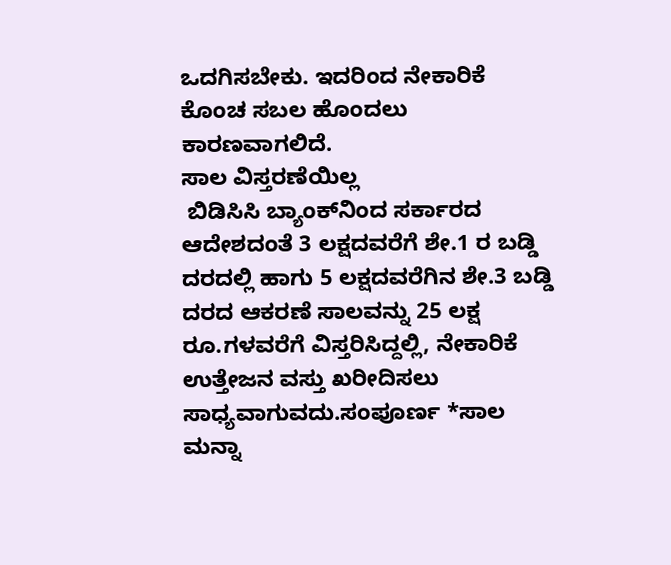ಒದಗಿಸಬೇಕು. ಇದರಿಂದ ನೇಕಾರಿಕೆ ಕೊಂಚ ಸಬಲ ಹೊಂದಲು ಕಾರಣವಾಗಲಿದೆ.
ಸಾಲ ವಿಸ್ತರಣೆಯಿಲ್ಲ
 ಬಿಡಿಸಿಸಿ ಬ್ಯಾಂಕ್‌ನಿಂದ ಸರ್ಕಾರದ ಆದೇಶದಂತೆ 3 ಲಕ್ಷದವರೆಗೆ ಶೇ.1 ರ ಬಡ್ಡಿ ದರದಲ್ಲಿ ಹಾಗು 5 ಲಕ್ಷದವರೆಗಿನ ಶೇ.3 ಬಡ್ಡಿ ದರದ ಆಕರಣೆ ಸಾಲವನ್ನು 25 ಲಕ್ಷ ರೂ.ಗಳವರೆಗೆ ವಿಸ್ತರಿಸಿದ್ದಲ್ಲಿ, ನೇಕಾರಿಕೆ ಉತ್ತೇಜನ ವಸ್ತು ಖರೀದಿಸಲು ಸಾಧ್ಯವಾಗುವದು.ಸಂಪೂರ್ಣ *ಸಾಲ ಮನ್ನಾ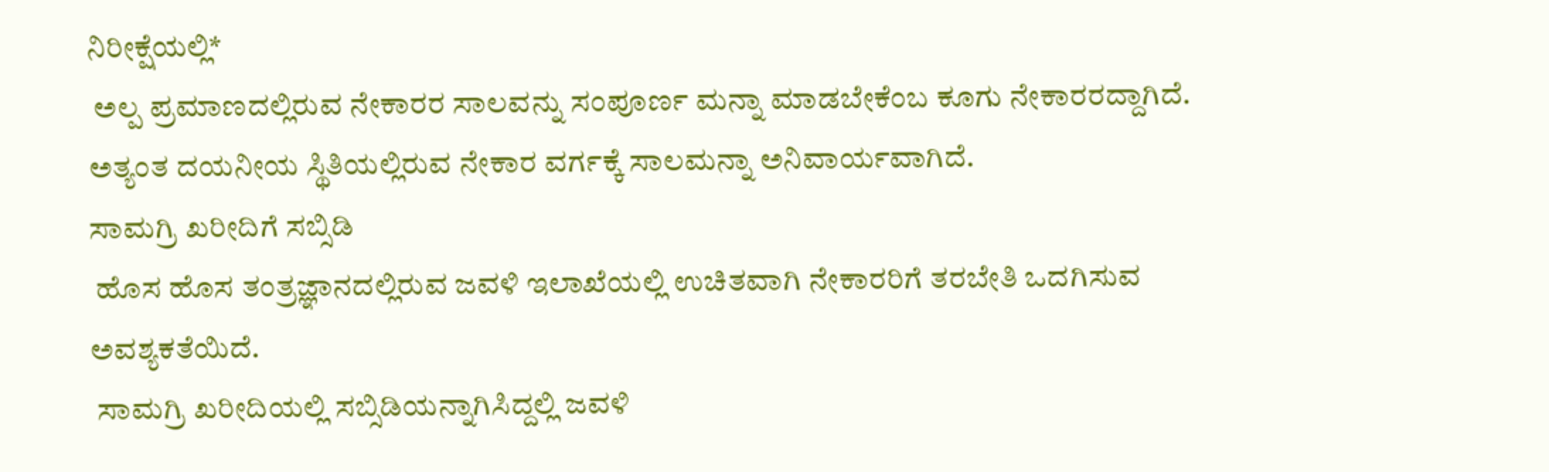ನಿರೀಕ್ಷೆಯಲ್ಲಿ*
 ಅಲ್ಪ ಪ್ರಮಾಣದಲ್ಲಿರುವ ನೇಕಾರರ ಸಾಲವನ್ನು ಸಂಪೂರ್ಣ ಮನ್ನಾ ಮಾಡಬೇಕೆಂಬ ಕೂಗು ನೇಕಾರರದ್ದಾಗಿದೆ. ಅತ್ಯಂತ ದಯನೀಯ ಸ್ಥಿತಿಯಲ್ಲಿರುವ ನೇಕಾರ ವರ್ಗಕ್ಕೆ ಸಾಲಮನ್ನಾ ಅನಿವಾರ್ಯವಾಗಿದೆ.
ಸಾಮಗ್ರಿ ಖರೀದಿಗೆ ಸಬ್ಸಿಡಿ
 ಹೊಸ ಹೊಸ ತಂತ್ರಜ್ಞಾನದಲ್ಲಿರುವ ಜವಳಿ ಇಲಾಖೆಯಲ್ಲಿ ಉಚಿತವಾಗಿ ನೇಕಾರರಿಗೆ ತರಬೇತಿ ಒದಗಿಸುವ ಅವಶ್ಯಕತೆಯಿದೆ.
 ಸಾಮಗ್ರಿ ಖರೀದಿಯಲ್ಲಿ ಸಬ್ಸಿಡಿಯನ್ನಾಗಿಸಿದ್ದಲ್ಲಿ ಜವಳಿ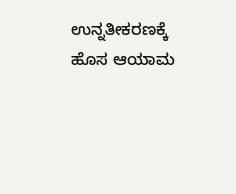ಉನ್ನತೀಕರಣಕ್ಕೆ ಹೊಸ ಆಯಾಮ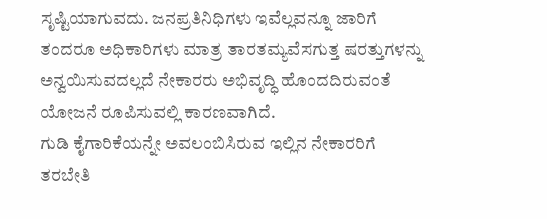ಸೃಷ್ಟಿಯಾಗುವದು. ಜನಪ್ರತಿನಿಧಿಗಳು ಇವೆಲ್ಲವನ್ನೂ ಜಾರಿಗೆ ತಂದರೂ ಅಧಿಕಾರಿಗಳು ಮಾತ್ರ ತಾರತಮ್ಯವೆಸಗುತ್ತ ಷರತ್ತುಗಳನ್ನು ಅನ್ವಯಿಸುವದಲ್ಲದೆ ನೇಕಾರರು ಅಭಿವೃದ್ಧಿ ಹೊಂದದಿರುವಂತೆ ಯೋಜನೆ ರೂಪಿಸುವಲ್ಲಿ ಕಾರಣವಾಗಿದೆ.
ಗುಡಿ ಕೈಗಾರಿಕೆಯನ್ನೇ ಅವಲಂಬಿಸಿರುವ ಇಲ್ಲಿನ ನೇಕಾರರಿಗೆ ತರಬೇತಿ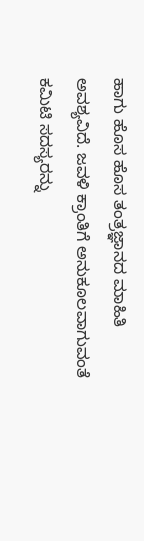ಹಾಗು ಹೊಸ ಹೊಸ ತಂತ್ರಜ್ಞಾನದ ಮಾಹಿತಿ ಅವಶ್ಯವಿದೆ. ಜವಳಿ ಕ್ರಾಂತಿಗೆ ಅನುಕೂಲವಾಗುವಂತೆ ಕಮಿಟಿ ಸದಸ್ಯರನ್ನು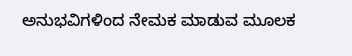ಅನುಭವಿಗಳಿಂದ ನೇಮಕ ಮಾಡುವ ಮೂಲಕ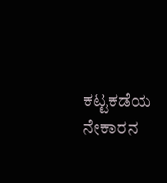ಕಟ್ಟಕಡೆಯ ನೇಕಾರನ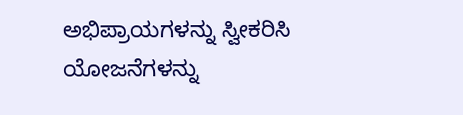ಅಭಿಪ್ರಾಯಗಳನ್ನು ಸ್ವೀಕರಿಸಿ ಯೋಜನೆಗಳನ್ನು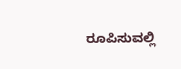ರೂಪಿಸುವಲ್ಲಿ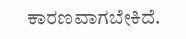ಕಾರಣವಾಗಬೇಕಿದೆ.